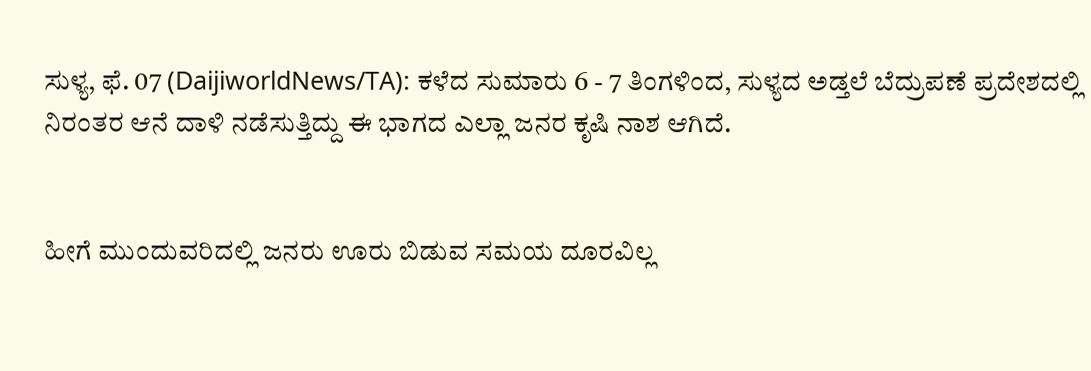ಸುಳ್ಯ, ಫೆ. 07 (DaijiworldNews/TA): ಕಳೆದ ಸುಮಾರು 6 - 7 ತಿಂಗಳಿಂದ, ಸುಳ್ಯದ ಅಡ್ತಲೆ ಬೆದ್ರುಪಣೆ ಪ್ರದೇಶದಲ್ಲಿ ನಿರಂತರ ಆನೆ ದಾಳಿ ನಡೆಸುತ್ತಿದ್ದು ಈ ಭಾಗದ ಎಲ್ಲಾ ಜನರ ಕೃಷಿ ನಾಶ ಆಗಿದೆ.


ಹೀಗೆ ಮುಂದುವರಿದಲ್ಲಿ ಜನರು ಊರು ಬಿಡುವ ಸಮಯ ದೂರವಿಲ್ಲ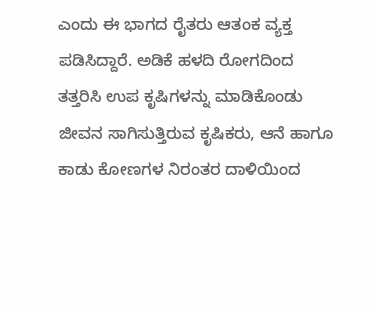ಎಂದು ಈ ಭಾಗದ ರೈತರು ಆತಂಕ ವ್ಯಕ್ತ ಪಡಿಸಿದ್ದಾರೆ. ಅಡಿಕೆ ಹಳದಿ ರೋಗದಿಂದ ತತ್ತರಿಸಿ ಉಪ ಕೃಷಿಗಳನ್ನು ಮಾಡಿಕೊಂಡು ಜೀವನ ಸಾಗಿಸುತ್ತಿರುವ ಕೃಷಿಕರು, ಆನೆ ಹಾಗೂ ಕಾಡು ಕೋಣಗಳ ನಿರಂತರ ದಾಳಿಯಿಂದ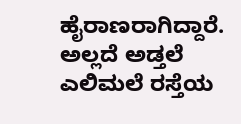ಹೈರಾಣರಾಗಿದ್ದಾರೆ.
ಅಲ್ಲದೆ ಅಡ್ತಲೆ ಎಲಿಮಲೆ ರಸ್ತೆಯ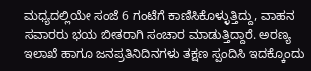ಮಧ್ಯದಲ್ಲಿಯೇ ಸಂಜೆ 6 ಗಂಟೆಗೆ ಕಾಣಿಸಿಕೊಳ್ಳುತ್ತಿದ್ದು, ವಾಹನ ಸವಾರರು ಭಯ ಬೀತರಾಗಿ ಸಂಚಾರ ಮಾಡುತ್ತಿದ್ದಾರೆ. ಅರಣ್ಯ ಇಲಾಖೆ ಹಾಗೂ ಜನಪ್ರತಿನಿದಿನಗಳು ತಕ್ಷಣ ಸ್ಪಂದಿಸಿ ಇದಕ್ಕೊಂದು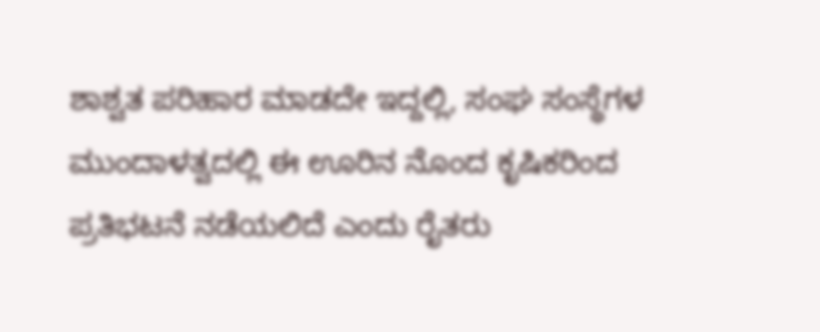ಶಾಶ್ವತ ಪರಿಹಾರ ಮಾಡದೇ ಇದ್ದಲ್ಲಿ, ಸಂಘ ಸಂಸ್ಥೆಗಳ ಮುಂದಾಳತ್ವದಲ್ಲಿ ಈ ಊರಿನ ನೊಂದ ಕೃಷಿಕರಿಂದ ಪ್ರತಿಭಟನೆ ನಡೆಯಲಿದೆ ಎಂದು ರೈತರು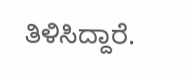ತಿಳಿಸಿದ್ದಾರೆ.